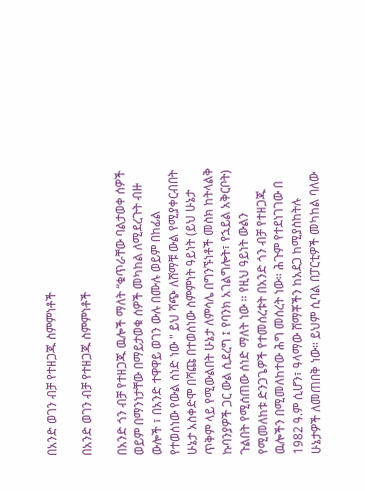በአንድ ወገን ብቻ የተዘጋጁ ስምምነቶች

በአንድ ወገን ብቻ የተዘጋጁ ስምምነቶች

በአንድ ጎን ብቻ የተዘጋጁ ዉሎች ማለት “ቁጥራቸው ባልታወቀ ሰዎች ወይም በማንነታቸው በማይታወቁ ሰዎች መካከል ለሚደረጉት ብዙ ውሎች ፣ በአንድ ተዋዋይ ወገን ውሉ በሙሉ ወይም በከፊል የተወሰነው የውል ሰነድ ነው " ይህ ሻጭ ለሸማቹ ውል የሚያቀርብበት ሁኔታ አስቀድሞ በሻጩ በተወሰነው ስምምነት ዓይነት (ይህ ሁኔታ ጥቅም ላይ የሚውልበት ሁኔታ ለምሳሌ በግንኙነቶች መስክ ከትላልቅ ኩባንያዎች ጋር ውል ሲደረግ ፤ የባንክ አገልግሎት፣ የኋይል አቅርቦት) ጉልበት የሚሰጠው ሰነድ ማለት ነው ። የዚህ ዓይነት ውልን የሚመለከቱ ድንጋጌዎች የተመሰረቱት በአንድ ጎን ብቻ የተዘጋጁ ዉሎችን በሚመለከተው ሕግ መሰረት ነው። ሕጉም የተደነገገው በ 1982 ዓ.ም ሲሆን፣ ዓላማው ሸማቾችን ከአደጋ ከሚያስከትሉ ሁኔታዎች ለመጠበቅ ነው። ይህም ሲባል በፓርቲዎች መካከል ባለው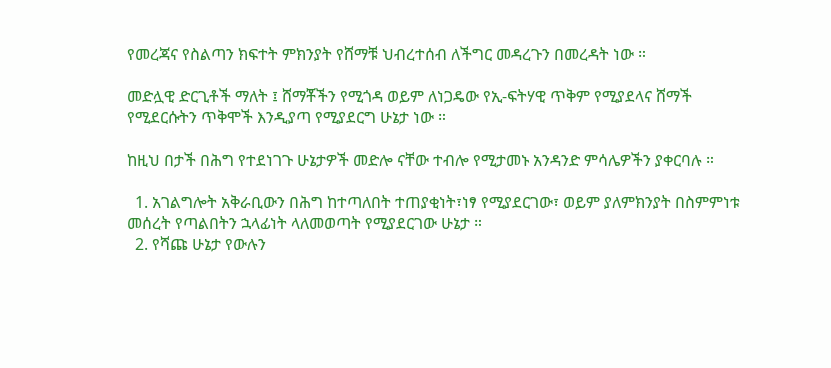የመረጃና የስልጣን ክፍተት ምክንያት የሸማቹ ህብረተሰብ ለችግር መዳረጉን በመረዳት ነው ።

መድሏዊ ድርጊቶች ማለት ፤ ሸማቾችን የሚጎዳ ወይም ለነጋዴው የኢ-ፍትሃዊ ጥቅም የሚያደላና ሸማች የሚደርሱትን ጥቅሞች እንዲያጣ የሚያደርግ ሁኔታ ነው ።

ከዚህ በታች በሕግ የተደነገጉ ሁኔታዎች መድሎ ናቸው ተብሎ የሚታመኑ አንዳንድ ምሳሌዎችን ያቀርባሉ ።

  1. አገልግሎት አቅራቢውን በሕግ ከተጣለበት ተጠያቂነት፣ነፃ የሚያደርገው፣ ወይም ያለምክንያት በስምምነቱ መሰረት የጣልበትን ኋላፊነት ላለመወጣት የሚያደርገው ሁኔታ ።
  2. የሻጩ ሁኔታ የውሉን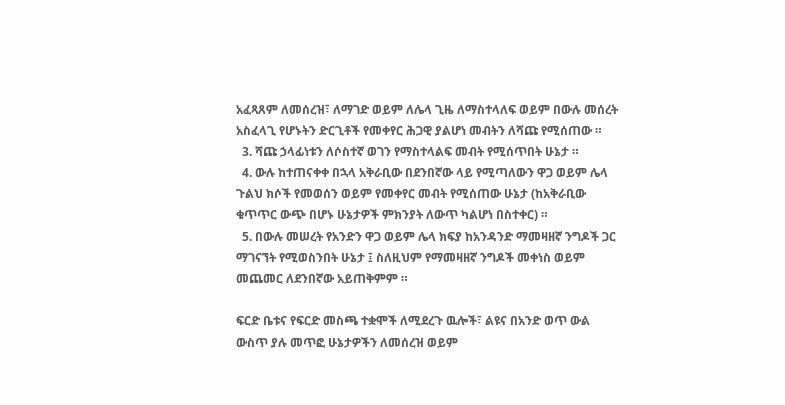አፈጻጸም ለመሰረዝ፣ ለማገድ ወይም ለሌላ ጊዜ ለማስተላለፍ ወይም በውሉ መሰረት አስፈላጊ የሆኑትን ድርጊቶች የመቀየር ሕጋዊ ያልሆነ መብትን ለሻጩ የሚሰጠው ።
  3. ሻጩ ኃላፊነቱን ለሶስተኛ ወገን የማስተላልፍ መብት የሚሰጥበት ሁኔታ ።
  4. ውሉ ከተጠናቀቀ በኋላ አቅራቢው በደንበኛው ላይ የሚጣለውን ዋጋ ወይም ሌላ ጉልህ ክሶች የመወሰን ወይም የመቀየር መብት የሚሰጠው ሁኔታ (ከአቅራቢው ቁጥጥር ውጭ በሆኑ ሁኔታዎች ምክንያት ለውጥ ካልሆነ በስተቀር) ።
  5. በውሉ መሠረት የአንድን ዋጋ ወይም ሌላ ክፍያ ከአንዳንድ ማመዛዘኛ ንግዶች ጋር ማገናኘት የሚወስንበት ሁኔታ ፤ ስለዚህም የማመዛዘኛ ንግዶች መቀነስ ወይም መጨመር ለደንበኛው አይጠቅምም ።

ፍርድ ቤቱና የፍርድ መስጫ ተቋሞች ለሚደረጉ ዉሎች፣ ልዩና በአንድ ወጥ ውል ውስጥ ያሉ መጥፎ ሁኔታዎችን ለመሰረዝ ወይም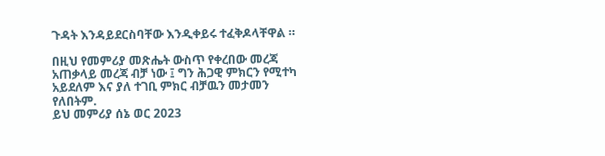ጉዳት እንዳይደርስባቸው እንዲቀይሩ ተፈቅዶላቸዋል ።

በዚህ የመምሪያ መጽሔት ውስጥ የቀረበው መረጃ አጠቃላይ መረጃ ብቻ ነው ፤ ግን ሕጋዊ ምክርን የሚተካ አይደለም እና ያለ ተገቢ ምክር ብቻዉን መታመን የለበትም.
ይህ መምሪያ ሰኔ ወር 2023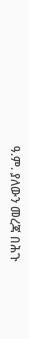ዓ.ም. ያለውን መረጃ በሕጉ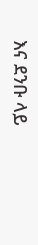እና ደንቡ ላይ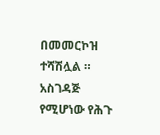በመመርኮዝ ተሻሽሏል ።
አስገዳጅ የሚሆነው የሕጉ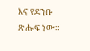እና የደንቡ ጽሑፍ ነው።